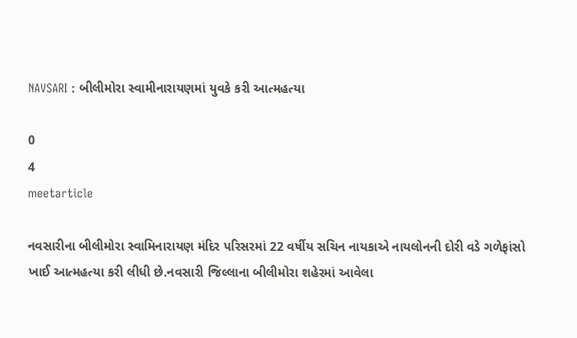NAVSARI : બીલીમોરા સ્વામીનારાયણમાં યુવકે કરી આત્મહત્યા

0
4
meetarticle

નવસારીના બીલીમોરા સ્વામિનારાયણ મંદિર પરિસરમાં 22 વર્ષીય સચિન નાયકાએ નાયલોનની દોરી વડે ગળેફાંસો ખાઈ આત્મહત્યા કરી લીધી છે.નવસારી જિલ્લાના બીલીમોરા શહેરમાં આવેલા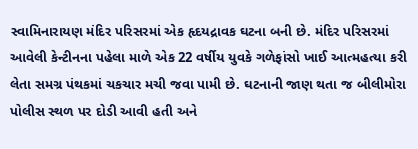સ્વામિનારાયણ મંદિર પરિસરમાં એક હૃદયદ્રાવક ઘટના બની છે. મંદિર પરિસરમાં આવેલી કેન્ટીનના પહેલા માળે એક 22 વર્ષીય યુવકે ગળેફાંસો ખાઈ આત્મહત્યા કરી લેતા સમગ્ર પંથકમાં ચકચાર મચી જવા પામી છે. ઘટનાની જાણ થતા જ બીલીમોરા પોલીસ સ્થળ પર દોડી આવી હતી અને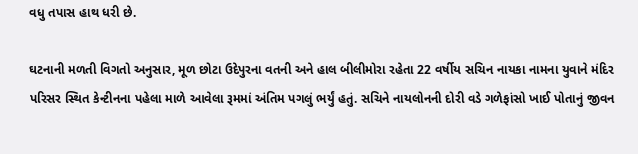વધુ તપાસ હાથ ધરી છે.

ઘટનાની મળતી વિગતો અનુસાર, મૂળ છોટા ઉદેપુરના વતની અને હાલ બીલીમોરા રહેતા 22 વર્ષીય સચિન નાયકા નામના યુવાને મંદિર પરિસર સ્થિત કેન્ટીનના પહેલા માળે આવેલા રૂમમાં અંતિમ પગલું ભર્યું હતું. સચિને નાયલોનની દોરી વડે ગળેફાંસો ખાઈ પોતાનું જીવન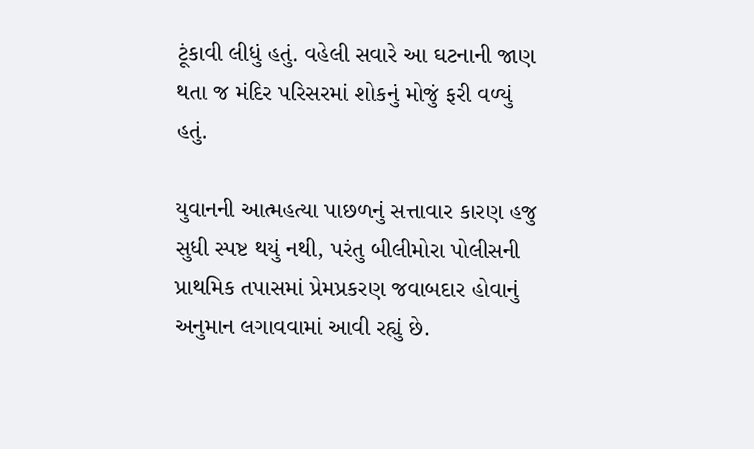ટૂંકાવી લીધું હતું. વહેલી સવારે આ ઘટનાની જાણ થતા જ મંદિર પરિસરમાં શોકનું મોજું ફરી વળ્યું હતું.

યુવાનની આત્મહત્યા પાછળનું સત્તાવાર કારણ હજુ સુધી સ્પષ્ટ થયું નથી, પરંતુ બીલીમોરા પોલીસની પ્રાથમિક તપાસમાં પ્રેમપ્રકરણ જવાબદાર હોવાનું અનુમાન લગાવવામાં આવી રહ્યું છે.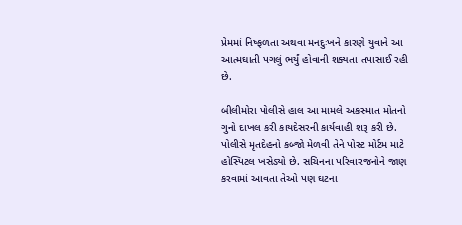પ્રેમમાં નિષ્ફળતા અથવા મનદુઃખને કારણે યુવાને આ આત્મઘાતી પગલું ભર્યું હોવાની શક્યતા તપાસાઈ રહી છે.

બીલીમોરા પોલીસે હાલ આ મામલે અકસ્માત મોતનો ગુનો દાખલ કરી કાયદેસરની કાર્યવાહી શરૂ કરી છે. પોલીસે મૃતદેહનો કબ્જો મેળવી તેને પોસ્ટ મોર્ટમ માટે હોસ્પિટલ ખસેડ્યો છે. સચિનના પરિવારજનોને જાણ કરવામાં આવતા તેઓ પણ ઘટના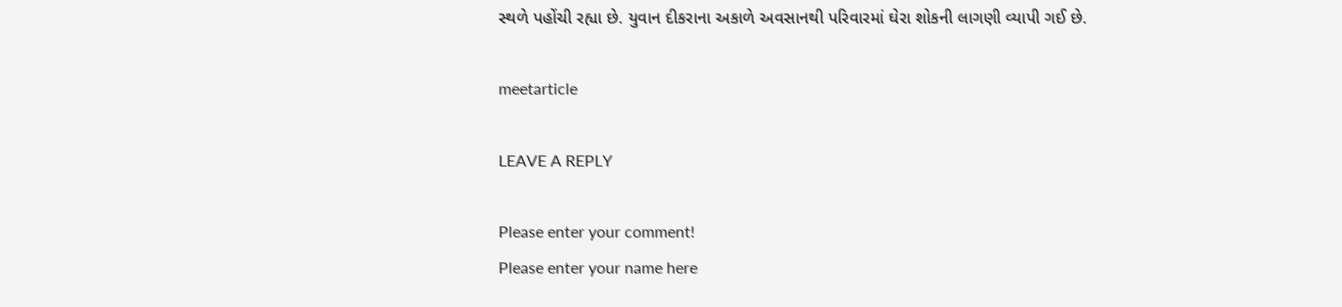સ્થળે પહોંચી રહ્યા છે. યુવાન દીકરાના અકાળે અવસાનથી પરિવારમાં ઘેરા શોકની લાગણી વ્યાપી ગઈ છે.

meetarticle

LEAVE A REPLY

Please enter your comment!
Please enter your name here